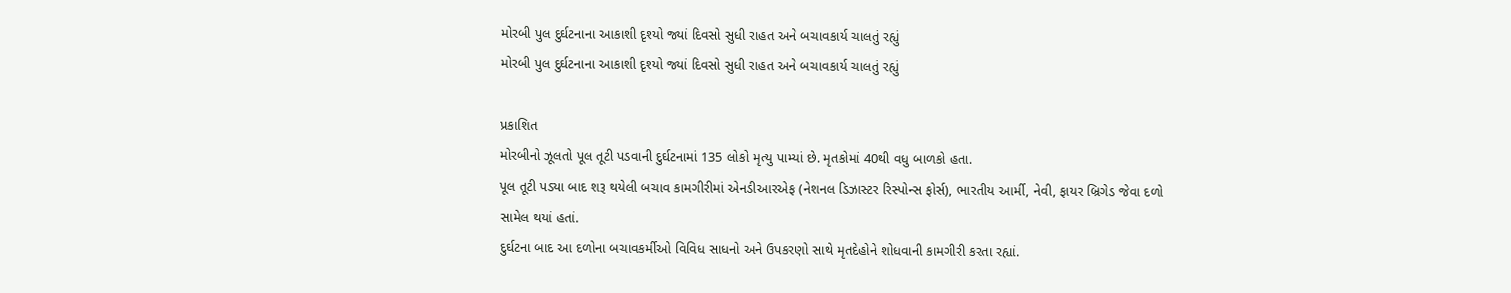મોરબી પુલ દુર્ઘટનાના આકાશી દૃશ્યો જ્યાં દિવસો સુધી રાહત અને બચાવકાર્ય ચાલતું રહ્યું
મોરબી પુલ દુર્ઘટનાના આકાશી દૃશ્યો જ્યાં દિવસો સુધી રાહત અને બચાવકાર્ય ચાલતું રહ્યું

પ્રકાશિત
મોરબીનો ઝૂલતો પૂલ તૂટી પડવાની દુર્ઘટનામાં 135 લોકો મૃત્યુ પામ્યાં છે. મૃતકોમાં 40થી વધુ બાળકો હતા.
પૂલ તૂટી પડ્યા બાદ શરૂ થયેલી બચાવ કામગીરીમાં એનડીઆરએફ (નેશનલ ડિઝાસ્ટર રિસ્પોન્સ ફોર્સ), ભારતીય આર્મી, નેવી, ફાયર બ્રિગેડ જેવા દળો સામેલ થયાં હતાં.
દુર્ઘટના બાદ આ દળોના બચાવકર્મીઓ વિવિધ સાધનો અને ઉપકરણો સાથે મૃતદેહોને શોધવાની કામગીરી કરતા રહ્યાં.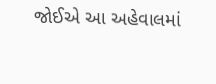જોઈએ આ અહેવાલમાં